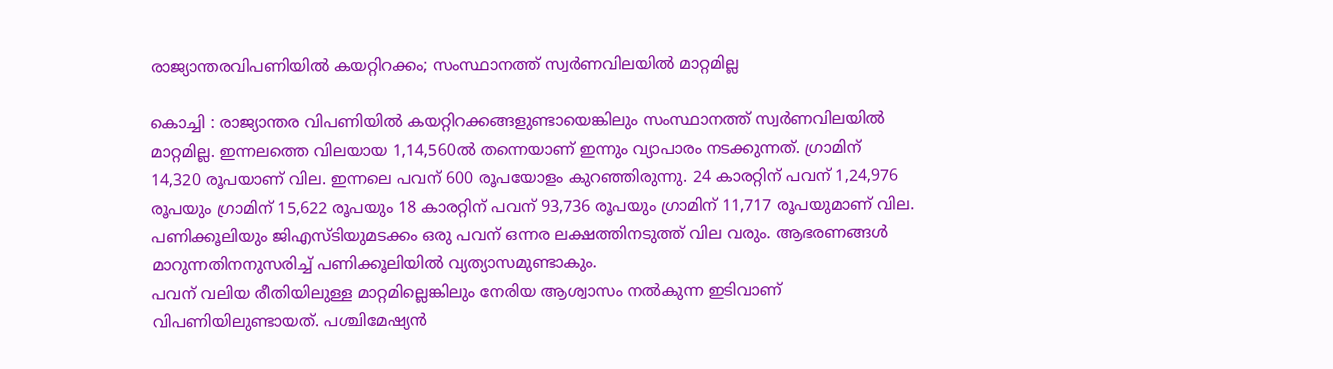രാജ്യാന്തരവിപണിയിൽ കയറ്റിറക്കം; സംസ്ഥാനത്ത് സ്വർണവിലയിൽ മാറ്റമില്ല

കൊച്ചി : രാജ്യാന്തര വിപണിയിൽ കയറ്റിറക്കങ്ങളുണ്ടായെങ്കിലും സംസ്ഥാനത്ത് സ്വർണവിലയിൽ മാറ്റമില്ല. ഇന്നലത്തെ വിലയായ 1,14,560ൽ തന്നെയാണ് ഇന്നും വ്യാപാരം നടക്കുന്നത്. ഗ്രാമിന് 14,320 രൂപയാണ് വില. ഇന്നലെ പവന് 600 രൂപയോളം കുറഞ്ഞിരുന്നു. 24 കാരറ്റിന് പവന് 1,24,976 രൂപയും ഗ്രാമിന് 15,622 രൂപയും 18 കാരറ്റിന് പവന് 93,736 രൂപയും ഗ്രാമിന് 11,717 രൂപയുമാണ് വില. പണിക്കൂലിയും ജിഎസ്ടിയുമടക്കം ഒരു പവന് ഒന്നര ലക്ഷത്തിനടുത്ത് വില വരും. ആഭരണങ്ങൾ മാറുന്നതിനനുസരിച്ച് പണിക്കൂലിയിൽ വ്യത്യാസമുണ്ടാകും.
പവന് വലിയ രീതിയിലുള്ള മാറ്റമില്ലെങ്കിലും നേരിയ ആശ്വാസം നൽകുന്ന ഇടിവാണ് വിപണിയിലുണ്ടായത്. പശ്ചിമേഷ്യൻ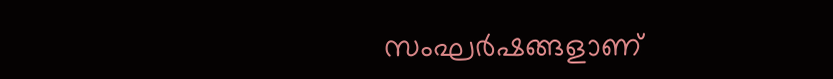സംഘർഷങ്ങളാണ്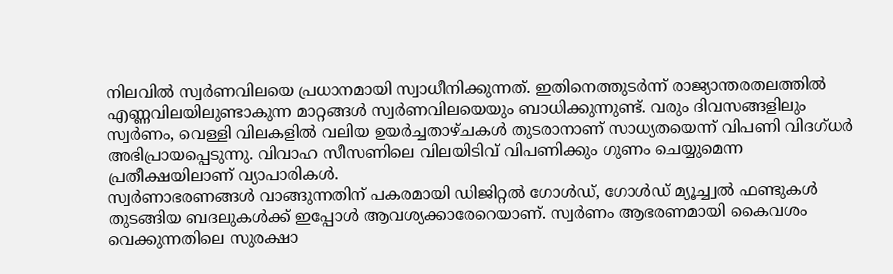നിലവിൽ സ്വർണവിലയെ പ്രധാനമായി സ്വാധീനിക്കുന്നത്. ഇതിനെത്തുടർന്ന് രാജ്യാന്തരതലത്തിൽ എണ്ണവിലയിലുണ്ടാകുന്ന മാറ്റങ്ങൾ സ്വർണവിലയെയും ബാധിക്കുന്നുണ്ട്. വരും ദിവസങ്ങളിലും സ്വർണം, വെള്ളി വിലകളിൽ വലിയ ഉയർച്ചതാഴ്ചകൾ തുടരാനാണ് സാധ്യതയെന്ന് വിപണി വിദഗ്ധർ അഭിപ്രായപ്പെടുന്നു. വിവാഹ സീസണിലെ വിലയിടിവ് വിപണിക്കും ഗുണം ചെയ്യുമെന്ന പ്രതീക്ഷയിലാണ് വ്യാപാരികൾ.
സ്വർണാഭരണങ്ങൾ വാങ്ങുന്നതിന് പകരമായി ഡിജിറ്റൽ ഗോൾഡ്, ഗോൾഡ് മ്യൂച്ച്വൽ ഫണ്ടുകൾ തുടങ്ങിയ ബദലുകൾക്ക് ഇപ്പോൾ ആവശ്യക്കാരേറെയാണ്. സ്വർണം ആഭരണമായി കൈവശം വെക്കുന്നതിലെ സുരക്ഷാ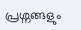പ്രശ്നങ്ങളും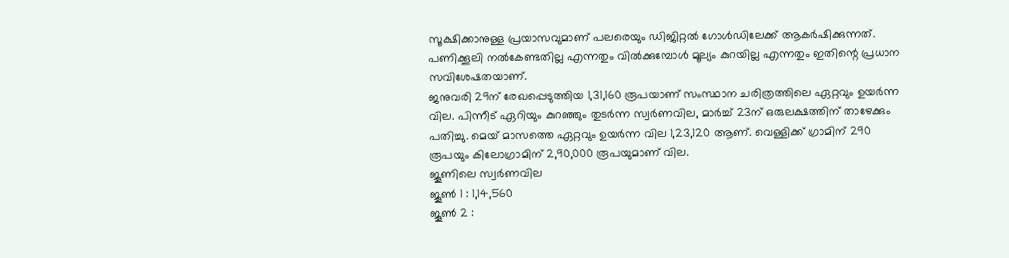സൂക്ഷിക്കാനുള്ള പ്രയാസവുമാണ് പലരെയും ഡിജിറ്റൽ ഗോൾഡിലേക്ക് ആകർഷിക്കുന്നത്. പണിക്കൂലി നൽകേണ്ടതില്ല എന്നതും വിൽക്കുമ്പോൾ മൂല്യം കുറയില്ല എന്നതും ഇതിന്റെ പ്രധാന സവിശേഷതയാണ്.
ജനുവരി 29ന് രേഖപ്പെടുത്തിയ 1,31,160 രൂപയാണ് സംസ്ഥാന ചരിത്രത്തിലെ ഏറ്റവും ഉയർന്ന വില. പിന്നീട് ഏറിയും കുറഞ്ഞും തുടർന്ന സ്വർണവില, മാർച്ച് 23ന് ഒരുലക്ഷത്തിന് താഴേക്കും പതിച്ചു. മെയ് മാസത്തെ ഏറ്റവും ഉയർന്ന വില 1,23,120 ആണ്. വെള്ളിക്ക് ഗ്രാമിന് 290 രൂപയും കിലോഗ്രാമിന് 2,90,000 രൂപയുമാണ് വില.
ജൂണിലെ സ്വർണവില
ജൂൺ 1 : 1,14,560
ജൂൺ 2 :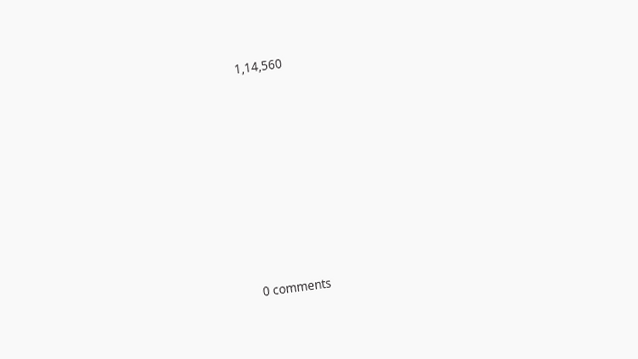1,14,560










0 comments